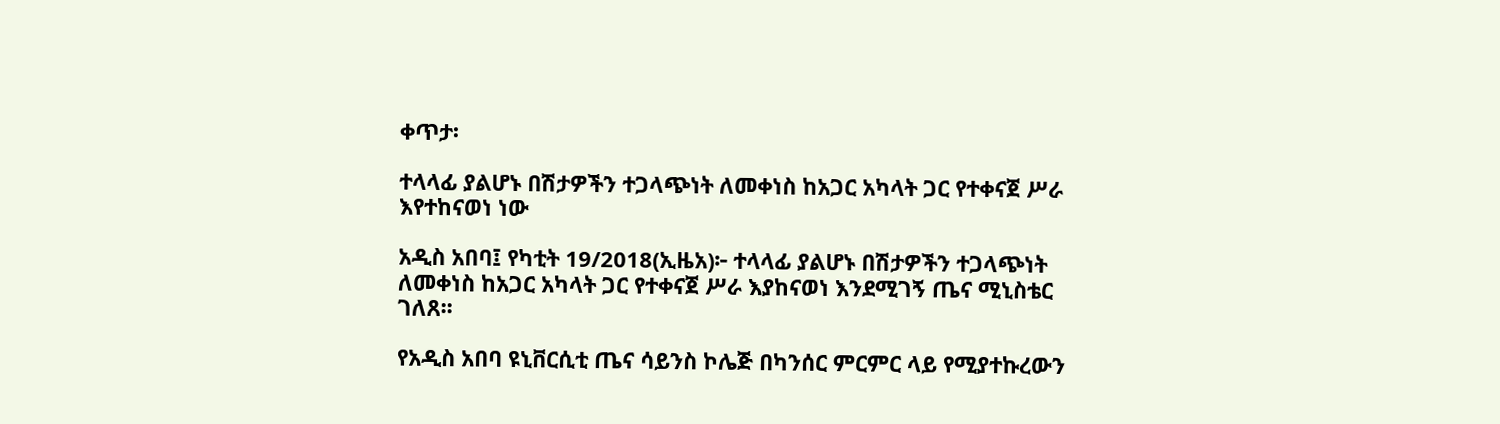ቀጥታ፡

ተላላፊ ያልሆኑ በሽታዎችን ተጋላጭነት ለመቀነስ ከአጋር አካላት ጋር የተቀናጀ ሥራ እየተከናወነ ነው

አዲስ አበባ፤ የካቲት 19/2018(ኢዜአ)፦ ተላላፊ ያልሆኑ በሽታዎችን ተጋላጭነት ለመቀነስ ከአጋር አካላት ጋር የተቀናጀ ሥራ እያከናወነ እንደሚገኝ ጤና ሚኒስቴር ገለጸ፡፡

የአዲስ አበባ ዩኒቨርሲቲ ጤና ሳይንስ ኮሌጅ በካንሰር ምርምር ላይ የሚያተኩረውን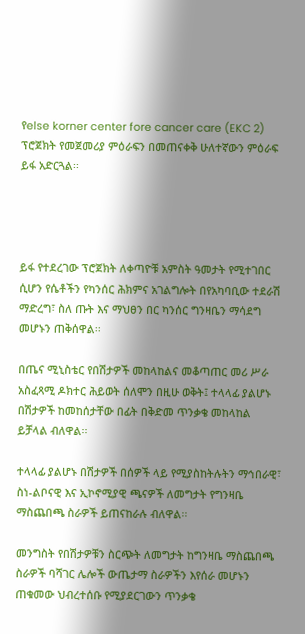የelse korner center fore cancer care (EKC 2) ፕሮጀክት የመጀመሪያ ምዕራፍን በመጠናቀቅ ሁለተኛውን ምዕራፍ ይፋ አድርጓል፡፡




ይፋ የተደረገው ፕሮጀክት ለቀጣዮቹ አምስት ዓመታት የሚተገበር ሲሆን የሴቶችን የካንሰር ሕክምና አገልግሎት በየአካባቢው ተደራሽ ማድረግ፣ ስለ ጡት እና ማህፀን በር ካንሰር ግንዛቤን ማሳደግ መሆኑን ጠቅሰዋል፡፡

በጤና ሚኒስቴር የበሽታዎች መከላከልና መቆጣጠር መሪ ሥራ አስፈጻሚ ዶክተር ሕይወት ሰለሞን በዚሁ ወቅት፤ ተላላፊ ያልሆኑ በሽታዎች ከመከሰታቸው በፊት በቅድመ ጥንቃቄ መከላከል ይቻላል ብለዋል፡፡

ተላላፊ ያልሆኑ በሽታዎች በሰዎች ላይ የሚያስከትሉትን ማኅበራዊ፣ ስነ-ልቦናዊ እና ኢኮኖሚያዊ ጫናዎች ለመግታት የግንዛቤ ማስጨበጫ ስራዎች ይጠናከራሉ ብለዋል፡፡

መንግስት የበሽታዎቹን ስርጭት ለመግታት ከግንዛቤ ማስጨበጫ ስራዎች ባሻገር ሌሎች ውጤታማ ስራዎችን እየሰራ መሆኑን ጠቁመው ህብረተሰቡ የሚያደርገውን ጥንቃቄ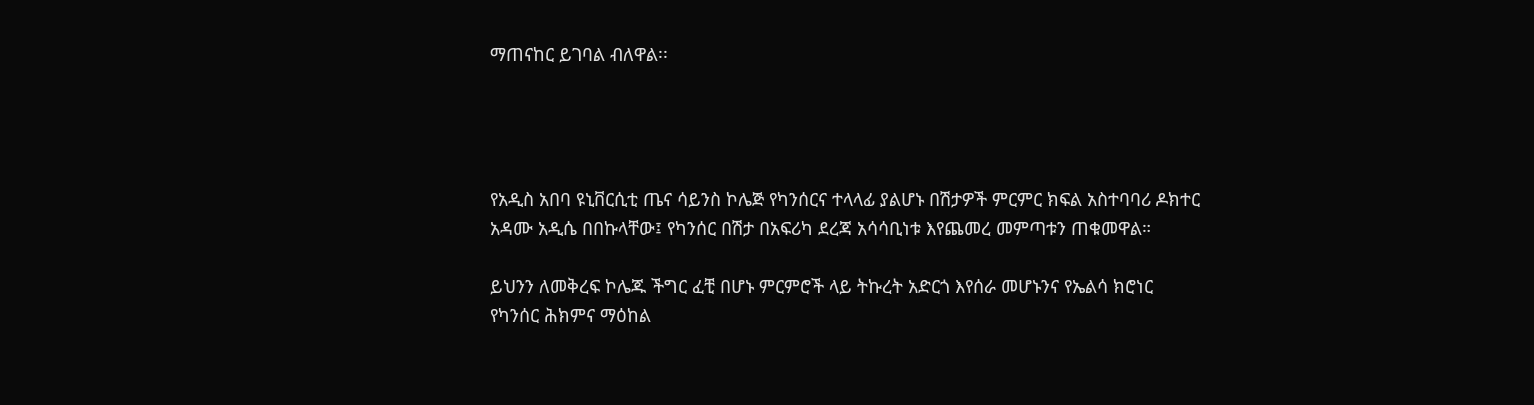ማጠናከር ይገባል ብለዋል፡፡




የአዲስ አበባ ዩኒቨርሲቲ ጤና ሳይንስ ኮሌጅ የካንሰርና ተላላፊ ያልሆኑ በሽታዎች ምርምር ክፍል አስተባባሪ ዶክተር አዳሙ አዲሴ በበኩላቸው፤ የካንሰር በሽታ በአፍሪካ ደረጃ አሳሳቢነቱ እየጨመረ መምጣቱን ጠቁመዋል።

ይህንን ለመቅረፍ ኮሌጁ ችግር ፈቺ በሆኑ ምርምሮች ላይ ትኩረት አድርጎ እየሰራ መሆኑንና የኤልሳ ክሮነር የካንሰር ሕክምና ማዕከል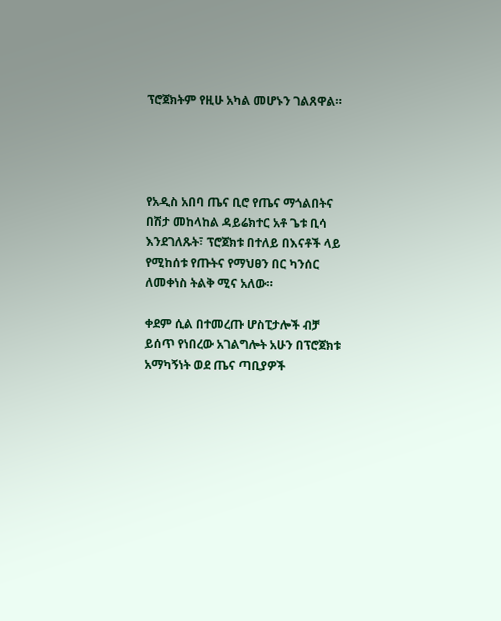ፕሮጀክትም የዚሁ አካል መሆኑን ገልጸዋል።




የአዲስ አበባ ጤና ቢሮ የጤና ማጎልበትና በሽታ መከላከል ዳይሬክተር አቶ ጌቱ ቢሳ እንደገለጹት፣ ፕሮጀክቱ በተለይ በእናቶች ላይ የሚከሰቱ የጡትና የማህፀን በር ካንሰር ለመቀነስ ትልቅ ሚና አለው።

ቀደም ሲል በተመረጡ ሆስፒታሎች ብቻ ይሰጥ የነበረው አገልግሎት አሁን በፕሮጀክቱ አማካኝነት ወደ ጤና ጣቢያዎች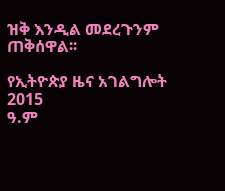ዝቅ እንዲል መደረጉንም ጠቅሰዋል፡፡

የኢትዮጵያ ዜና አገልግሎት
2015
ዓ.ም